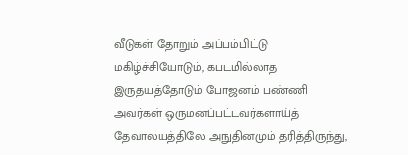வீடுகள் தோறும் அப்பம்பிட்டு மகிழ்ச்சியோடும், கபடமில்லாத இருதயத்தோடும் போஜனம் பண்ணி
அவர்கள் ஒருமனப்பட்டவர்களாய்த் தேவாலயத்திலே அநுதினமும் தரித்திருந்து,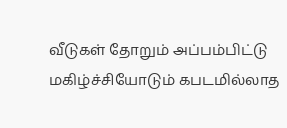வீடுகள் தோறும் அப்பம்பிட்டு மகிழ்ச்சியோடும் கபடமில்லாத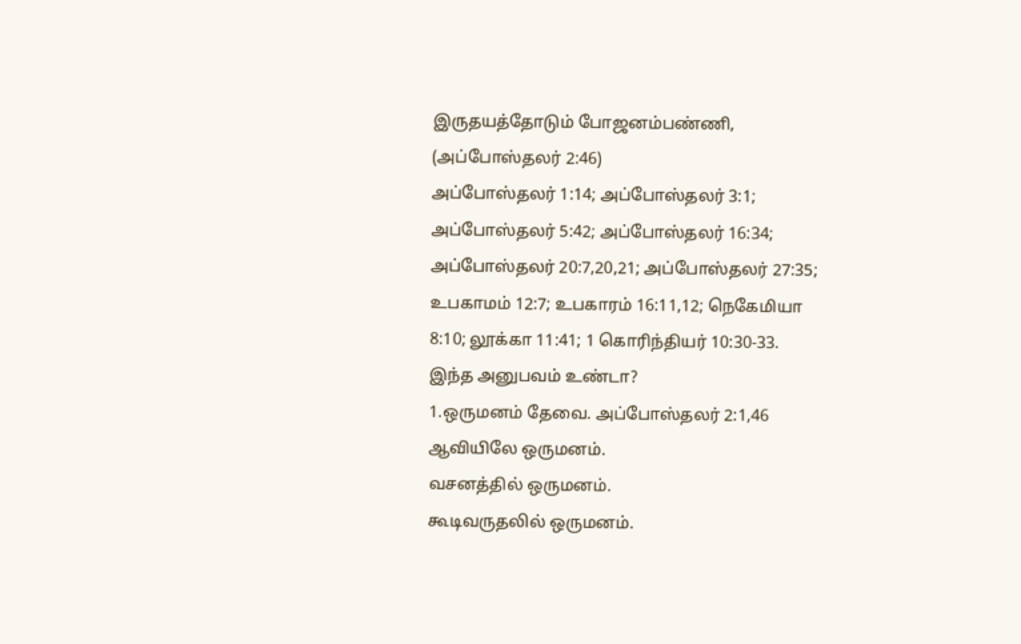இருதயத்தோடும் போஜனம்பண்ணி,
(அப்போஸ்தலர் 2:46)
அப்போஸ்தலர் 1:14; அப்போஸ்தலர் 3:1; அப்போஸ்தலர் 5:42; அப்போஸ்தலர் 16:34; அப்போஸ்தலர் 20:7,20,21; அப்போஸ்தலர் 27:35; உபகாமம் 12:7; உபகாரம் 16:11,12; நெகேமியா 8:10; லூக்கா 11:41; 1 கொரிந்தியர் 10:30-33.
இந்த அனுபவம் உண்டா?
1.ஒருமனம் தேவை. அப்போஸ்தலர் 2:1,46
ஆவியிலே ஒருமனம்.
வசனத்தில் ஒருமனம்.
கூடிவருதலில் ஒருமனம்.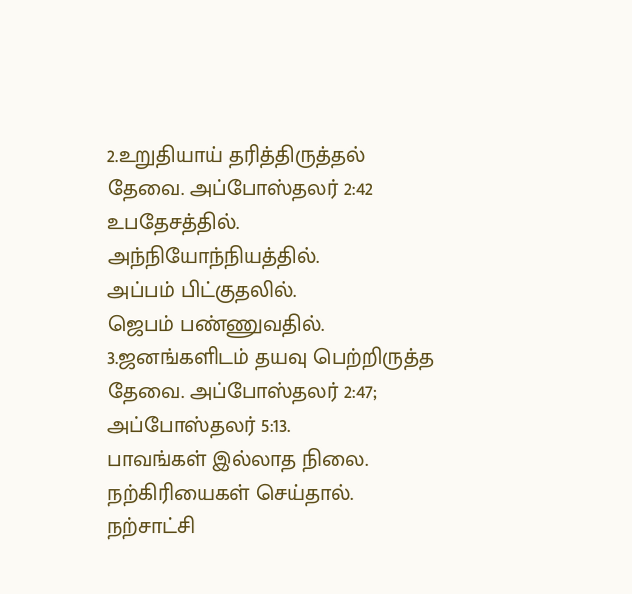2.உறுதியாய் தரித்திருத்தல் தேவை. அப்போஸ்தலர் 2:42
உபதேசத்தில்.
அந்நியோந்நியத்தில்.
அப்பம் பிட்குதலில்.
ஜெபம் பண்ணுவதில்.
3.ஜனங்களிடம் தயவு பெற்றிருத்த தேவை. அப்போஸ்தலர் 2:47; அப்போஸ்தலர் 5:13.
பாவங்கள் இல்லாத நிலை.
நற்கிரியைகள் செய்தால்.
நற்சாட்சி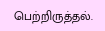பெற்றிருத்தல்.